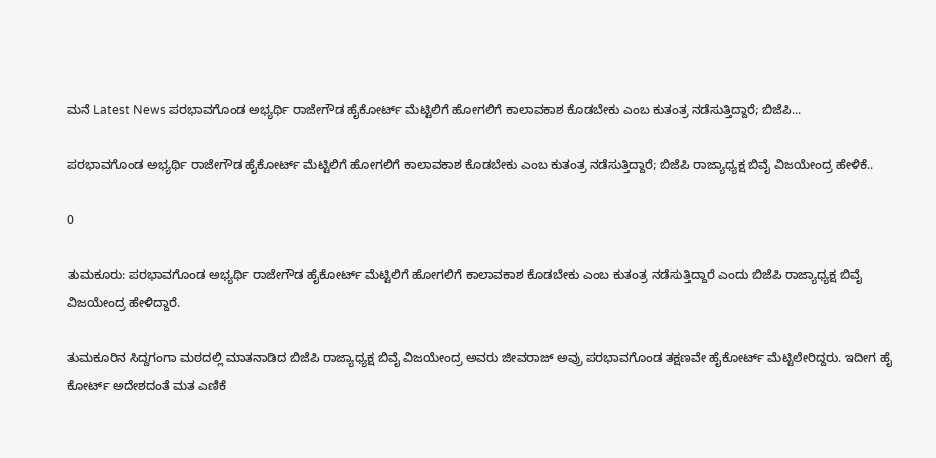ಮನೆ Latest News ಪರಭಾವಗೊಂಡ ಅಭ್ಯರ್ಥಿ ರಾಜೇಗೌಡ ಹೈಕೋರ್ಟ್ ಮೆಟ್ಟಿಲಿಗೆ ಹೋಗಲಿಗೆ ಕಾಲಾವಕಾಶ ಕೊಡಬೇಕು ಎಂಬ ಕುತಂತ್ರ ನಡೆಸುತ್ತಿದ್ದಾರೆ; ಬಿಜೆಪಿ...

ಪರಭಾವಗೊಂಡ ಅಭ್ಯರ್ಥಿ ರಾಜೇಗೌಡ ಹೈಕೋರ್ಟ್ ಮೆಟ್ಟಿಲಿಗೆ ಹೋಗಲಿಗೆ ಕಾಲಾವಕಾಶ ಕೊಡಬೇಕು ಎಂಬ ಕುತಂತ್ರ ನಡೆಸುತ್ತಿದ್ದಾರೆ; ಬಿಜೆಪಿ ರಾಜ್ಯಾಧ್ಯಕ್ಷ ಬಿವೈ ವಿಜಯೇಂದ್ರ ಹೇಳಿಕೆ..

0

ತುಮಕೂರು: ಪರಭಾವಗೊಂಡ ಅಭ್ಯರ್ಥಿ ರಾಜೇಗೌಡ ಹೈಕೋರ್ಟ್ ಮೆಟ್ಟಿಲಿಗೆ ಹೋಗಲಿಗೆ ಕಾಲಾವಕಾಶ ಕೊಡಬೇಕು ಎಂಬ ಕುತಂತ್ರ ನಡೆಸುತ್ತಿದ್ದಾರೆ ಎಂದು ಬಿಜೆಪಿ ರಾಜ್ಯಾಧ್ಯಕ್ಷ ಬಿವೈ ವಿಜಯೇಂದ್ರ ಹೇಳಿದ್ದಾರೆ.

ತುಮಕೂರಿನ ಸಿದ್ದಗಂಗಾ ಮಠದಲ್ಲಿ ಮಾತನಾಡಿದ ಬಿಜೆಪಿ ರಾಜ್ಯಾಧ್ಯಕ್ಷ ಬಿವೈ ವಿಜಯೇಂದ್ರ ಅವರು ಜೀವರಾಜ್ ಅವ್ರು ಪರಭಾವಗೊಂಡ ತಕ್ಷಣವೇ ಹೈಕೋರ್ಟ್ ಮೆಟ್ಟಿಲೇರಿದ್ದರು. ಇದೀಗ ಹೈ ಕೋರ್ಟ್ ಅದೇಶದಂತೆ ಮತ ಎಣಿಕೆ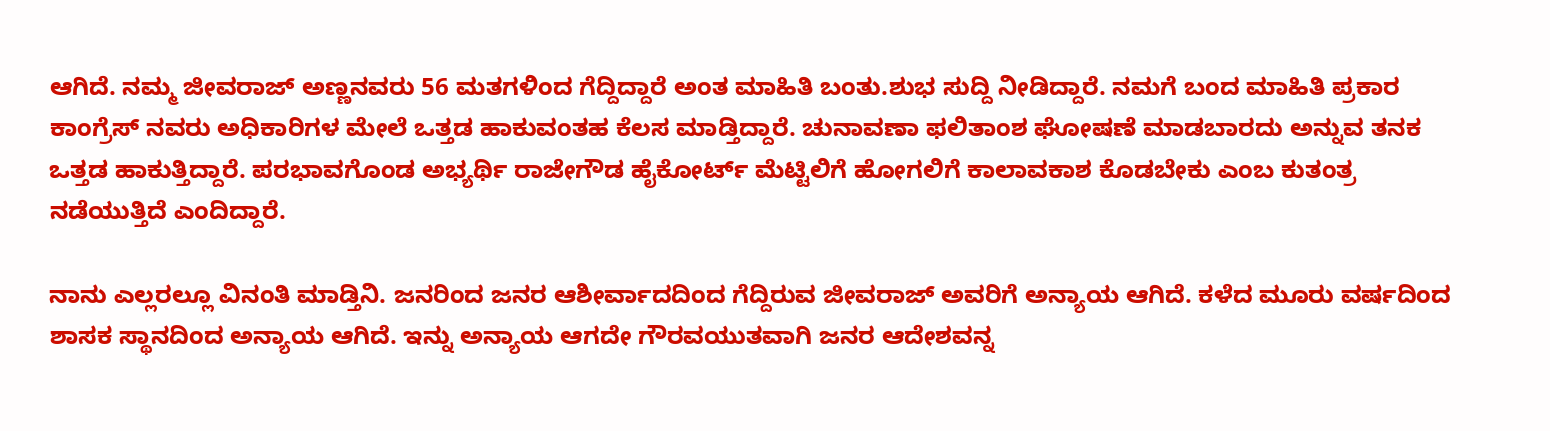ಆಗಿದೆ. ನಮ್ಮ ಜೀವರಾಜ್ ಅಣ್ಣನವರು 56 ಮತಗಳಿಂದ ಗೆದ್ದಿದ್ದಾರೆ ಅಂತ ಮಾಹಿತಿ ಬಂತು.ಶುಭ ಸುದ್ದಿ ನೀಡಿದ್ದಾರೆ. ನಮಗೆ ಬಂದ ಮಾಹಿತಿ ಪ್ರಕಾರ ಕಾಂಗ್ರೆಸ್ ನವರು ಅಧಿಕಾರಿಗಳ ಮೇಲೆ ಒತ್ತಡ ಹಾಕುವಂತಹ ಕೆಲಸ ಮಾಡ್ತಿದ್ದಾರೆ. ಚುನಾವಣಾ ಫಲಿತಾಂಶ ಘೋಷಣೆ ಮಾಡಬಾರದು ಅನ್ನುವ ತನಕ ಒತ್ತಡ ಹಾಕುತ್ತಿದ್ದಾರೆ. ಪರಭಾವಗೊಂಡ ಅಭ್ಯರ್ಥಿ ರಾಜೇಗೌಡ ಹೈಕೋರ್ಟ್ ಮೆಟ್ಟಿಲಿಗೆ ಹೋಗಲಿಗೆ ಕಾಲಾವಕಾಶ ಕೊಡಬೇಕು ಎಂಬ ಕುತಂತ್ರ ನಡೆಯುತ್ತಿದೆ ಎಂದಿದ್ದಾರೆ.

ನಾನು ಎಲ್ಲರಲ್ಲೂ ವಿನಂತಿ ಮಾಡ್ತಿನಿ. ಜನರಿಂದ ಜನರ ಆಶೀರ್ವಾದದಿಂದ ಗೆದ್ದಿರುವ ಜೀವರಾಜ್ ಅವರಿಗೆ ಅನ್ಯಾಯ ಆಗಿದೆ. ಕಳೆದ ಮೂರು ವರ್ಷದಿಂದ ಶಾಸಕ ಸ್ಥಾನದಿಂದ ಅನ್ಯಾಯ ಆಗಿದೆ. ಇನ್ನು ಅನ್ಯಾಯ ಆಗದೇ ಗೌರವಯುತವಾಗಿ ಜನರ ಆದೇಶವನ್ನ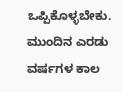ಒಪ್ಪಿಕೊಳ್ಳಬೇಕು. ಮುಂದಿನ ಎರಡು ವರ್ಷಗಳ ಕಾಲ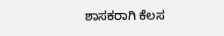ಶಾಸಕರಾಗಿ ಕೆಲಸ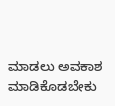ಮಾಡಲು ಅವಕಾಶ ಮಾಡಿಕೊಡಬೇಕು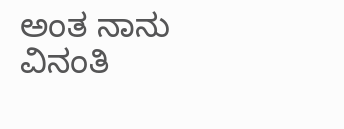ಅಂತ ನಾನು ವಿನಂತಿ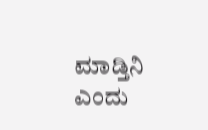ಮಾಡ್ತಿನಿ ಎಂದು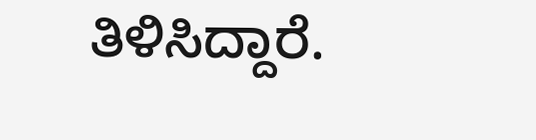ತಿಳಿಸಿದ್ದಾರೆ.